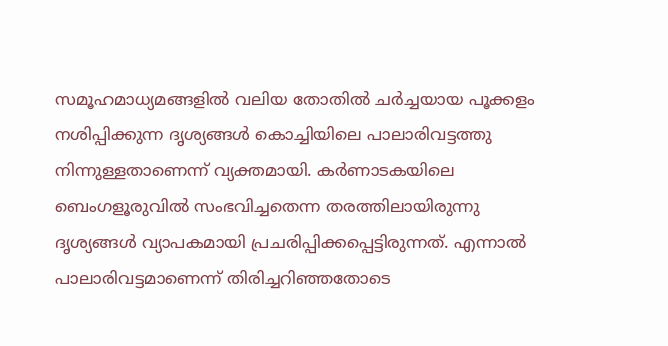സമൂഹമാധ്യമങ്ങളിൽ വലിയ തോതിൽ ചർച്ചയായ പൂക്കളം നശിപ്പിക്കുന്ന ദൃശ്യങ്ങൾ കൊച്ചിയിലെ പാലാരിവട്ടത്തു നിന്നുള്ളതാണെന്ന് വ്യക്തമായി. കർണാടകയിലെ ബെംഗളൂരുവിൽ സംഭവിച്ചതെന്ന തരത്തിലായിരുന്നു ദൃശ്യങ്ങൾ വ്യാപകമായി പ്രചരിപ്പിക്കപ്പെട്ടിരുന്നത്. എന്നാൽ പാലാരിവട്ടമാണെന്ന് തിരിച്ചറിഞ്ഞതോടെ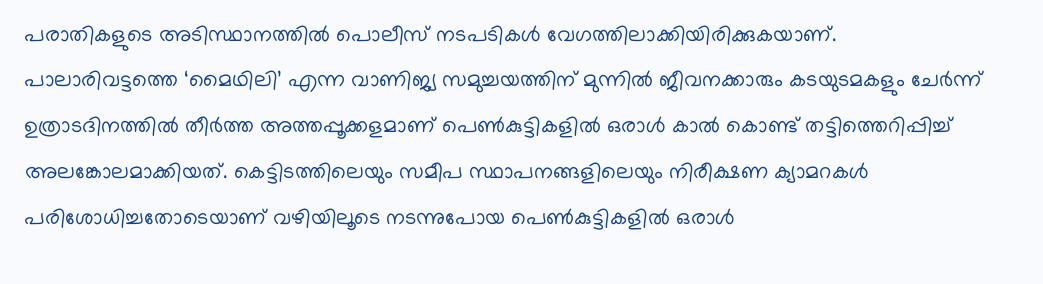പരാതികളുടെ അടിസ്ഥാനത്തിൽ പൊലീസ് നടപടികൾ വേഗത്തിലാക്കിയിരിക്കുകയാണ്.
പാലാരിവട്ടത്തെ ‘മൈഥിലി’ എന്ന വാണിജ്യ സമുച്ചയത്തിന് മുന്നിൽ ജീവനക്കാരും കടയുടമകളും ചേർന്ന് ഉത്രാടദിനത്തിൽ തീർത്ത അത്തപ്പൂക്കളമാണ് പെൺകുട്ടികളിൽ ഒരാൾ കാൽ കൊണ്ട് തട്ടിത്തെറിപ്പിച്ച് അലങ്കോലമാക്കിയത്. കെട്ടിടത്തിലെയും സമീപ സ്ഥാപനങ്ങളിലെയും നിരീക്ഷണ ക്യാമറകൾ പരിശോധിച്ചതോടെയാണ് വഴിയിലൂടെ നടന്നുപോയ പെൺകുട്ടികളിൽ ഒരാൾ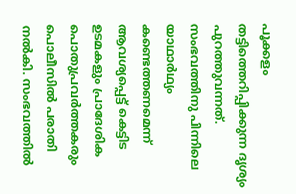പൂക്കളം തട്ടിത്തെറിപ്പിക്കുന്ന ദൃശ്യം പുറത്തുവന്നത്.
സംഭവത്തിനു പിന്നിലെ യാഥാർഥ്യം കണ്ടെത്തണമെന്ന് ആവശ്യപ്പെട്ട് കെട്ടിട ഉടമകളും പ്രാദേശിക പൊതുപ്രവർത്തകരും പൊലീസിൽ പരാതി നൽകി. സംഭവത്തിൽ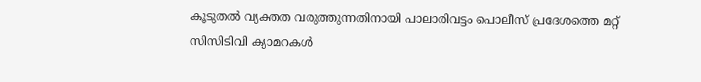കൂടുതൽ വ്യക്തത വരുത്തുന്നതിനായി പാലാരിവട്ടം പൊലീസ് പ്രദേശത്തെ മറ്റ് സിസിടിവി ക്യാമറകൾ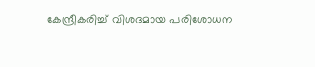കേന്ദ്രീകരിച്ച് വിശദമായ പരിശോധന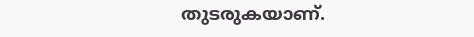തുടരുകയാണ്.